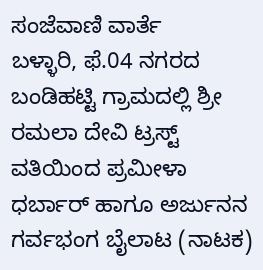ಸಂಜೆವಾಣಿ ವಾರ್ತೆ
ಬಳ್ಳಾರಿ, ಫೆ.04 ನಗರದ ಬಂಡಿಹಟ್ಟಿ ಗ್ರಾಮದಲ್ಲಿ ಶ್ರೀ ರಮಲಾ ದೇವಿ ಟ್ರಸ್ಟ್ ವತಿಯಿಂದ ಪ್ರಮೀಳಾ ಧರ್ಬಾರ್ ಹಾಗೂ ಅರ್ಜುನನ ಗರ್ವಭಂಗ ಬೈಲಾಟ (ನಾಟಕ)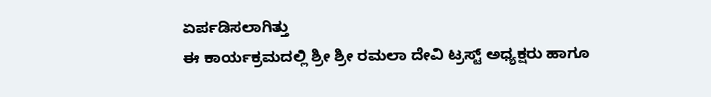ಏರ್ಪಡಿಸಲಾಗಿತ್ತು
ಈ ಕಾರ್ಯಕ್ರಮದಲ್ಲಿ ಶ್ರೀ ಶ್ರೀ ರಮಲಾ ದೇವಿ ಟ್ರಸ್ಟ್ ಅಧ್ಯಕ್ಷರು ಹಾಗೂ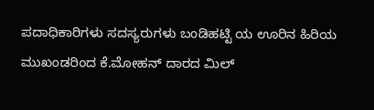ಪದಾಧಿಕಾರಿಗಳು ಸದಸ್ಯರುಗಳು ಬಂಡಿಹಟ್ಟಿ ಯ ಊರಿನ ಹಿರಿಯ ಮುಖಂಡರಿಂದ ಕೆ.ಮೋಹನ್ ದಾರದ ಮಿಲ್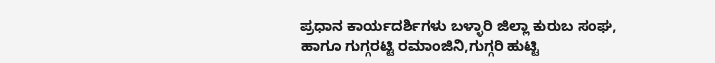ಪ್ರಧಾನ ಕಾರ್ಯದರ್ಶಿಗಳು ಬಳ್ಳಾರಿ ಜಿಲ್ಲಾ ಕುರುಬ ಸಂಘ, ಹಾಗೂ ಗುಗ್ಗರಟ್ಟಿ ರಮಾಂಜಿನಿ,ಗುಗ್ಗರಿ ಹುಟ್ಟಿ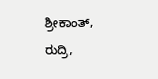ಶ್ರೀಕಾಂತ್, ರುದ್ರಿ,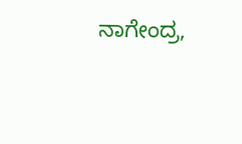ನಾಗೇಂದ್ರ,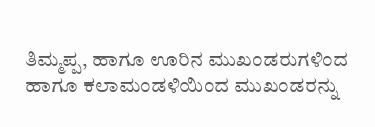ತಿಮ್ಮಪ್ಪ, ಹಾಗೂ ಊರಿನ ಮುಖಂಡರುಗಳಿಂದ ಹಾಗೂ ಕಲಾಮಂಡಳಿಯಿಂದ ಮುಖಂಡರನ್ನು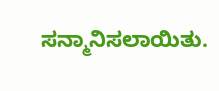ಸನ್ಮಾನಿಸಲಾಯಿತು.